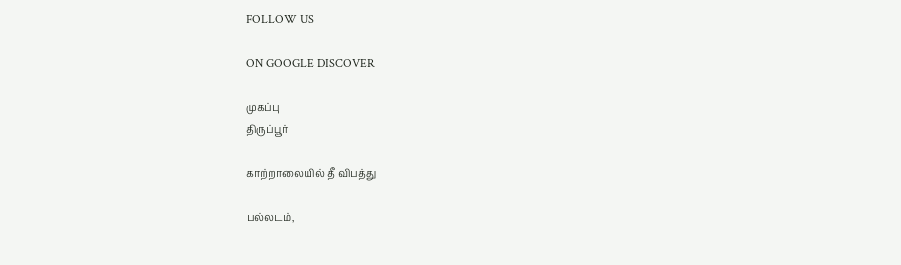FOLLOW US

ON GOOGLE DISCOVER

முகப்பு
திருப்பூர்

காற்றாலையில் தீ விபத்து

பல்லடம்,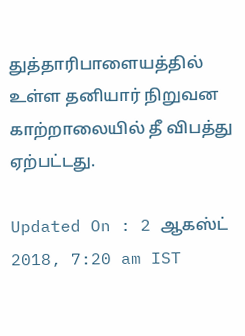துத்தாரிபாளையத்தில் உள்ள தனியார் நிறுவன காற்றாலையில் தீ விபத்து ஏற்பட்டது.

Updated On : 2 ஆகஸ்ட் 2018, 7:20 am IST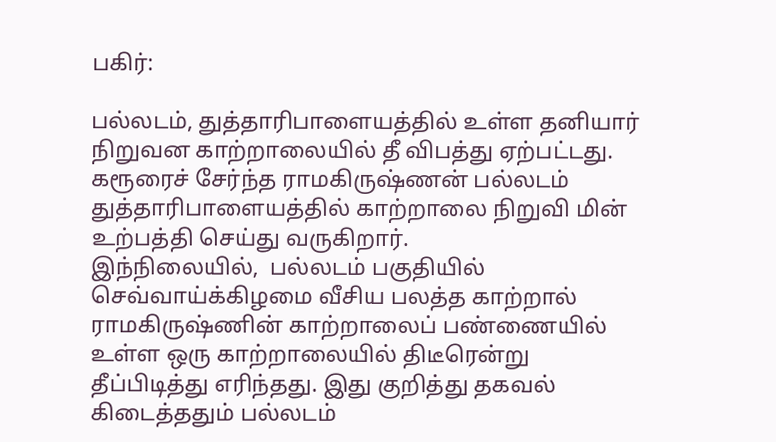பகிர்:

பல்லடம், துத்தாரிபாளையத்தில் உள்ள தனியார் நிறுவன காற்றாலையில் தீ விபத்து ஏற்பட்டது.
கரூரைச் சேர்ந்த ராமகிருஷ்ணன் பல்லடம் துத்தாரிபாளையத்தில் காற்றாலை நிறுவி மின் உற்பத்தி செய்து வருகிறார்.
இந்நிலையில்,  பல்லடம் பகுதியில் செவ்வாய்க்கிழமை வீசிய பலத்த காற்றால் ராமகிருஷ்ணின் காற்றாலைப் பண்ணையில் உள்ள ஒரு காற்றாலையில் திடீரென்று தீப்பிடித்து எரிந்தது. இது குறித்து தகவல் கிடைத்ததும் பல்லடம்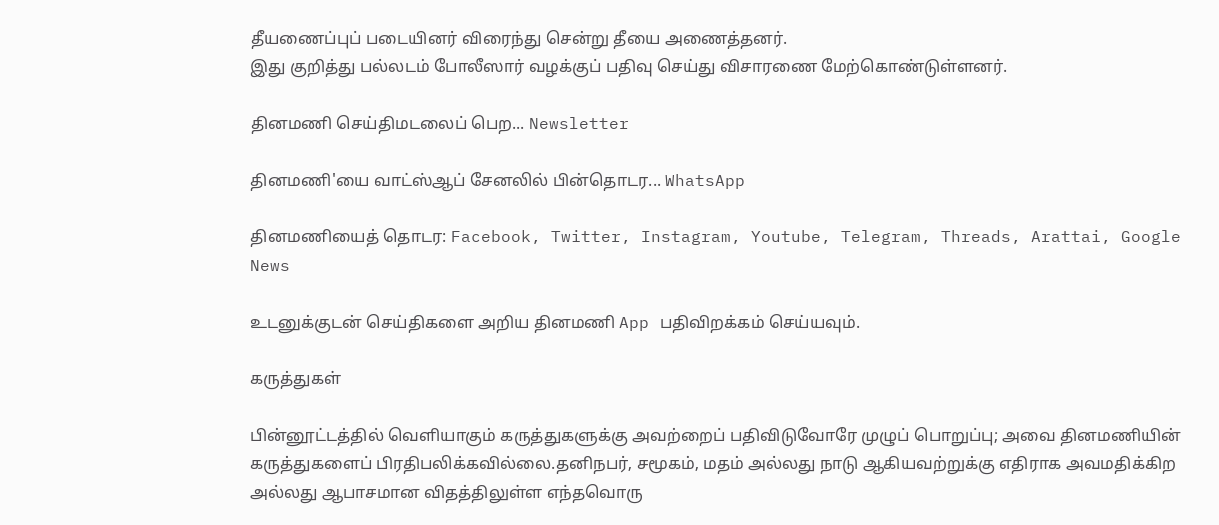தீயணைப்புப் படையினர் விரைந்து சென்று தீயை அணைத்தனர்.
இது குறித்து பல்லடம் போலீஸார் வழக்குப் பதிவு செய்து விசாரணை மேற்கொண்டுள்ளனர்.

தினமணி செய்திமடலைப் பெற... Newsletter

தினமணி'யை வாட்ஸ்ஆப் சேனலில் பின்தொடர... WhatsApp

தினமணியைத் தொடர: Facebook, Twitter, Instagram, Youtube, Telegram, Threads, Arattai, Google News

உடனுக்குடன் செய்திகளை அறிய தினமணி App பதிவிறக்கம் செய்யவும்.

கருத்துகள்

பின்னூட்டத்தில் வெளியாகும் கருத்துகளுக்கு அவற்றைப் பதிவிடுவோரே முழுப் பொறுப்பு; அவை தினமணியின் கருத்துகளைப் பிரதிபலிக்கவில்லை.தனிநபர், சமூகம், மதம் அல்லது நாடு ஆகியவற்றுக்கு எதிராக அவமதிக்கிற அல்லது ஆபாசமான விதத்திலுள்ள எந்தவொரு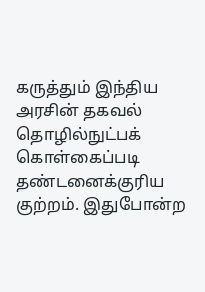கருத்தும் இந்திய அரசின் தகவல் தொழில்நுட்பக் கொள்கைப்படி தண்டனைக்குரிய குற்றம். இதுபோன்ற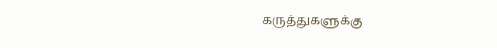கருத்துகளுக்கு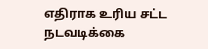எதிராக உரிய சட்ட நடவடிக்கை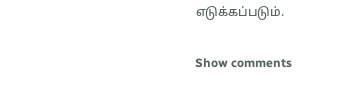எடுக்கப்படும்.

Show comments